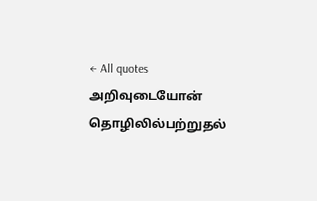← All quotes
அறிவுடையோன் தொழிலில்பற்றுதல்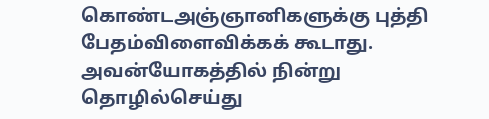கொண்டஅஞ்ஞானிகளுக்கு புத்தி பேதம்விளைவிக்கக் கூடாது. அவன்யோகத்தில் நின்று தொழில்செய்து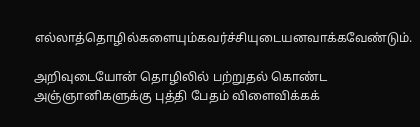எல்லாத்தொழில்களையும்கவர்ச்சியுடையனவாக்கவேண்டும்.

அறிவுடையோன் தொழிலில் பற்றுதல் கொண்ட அஞ்ஞானிகளுக்கு புத்தி பேதம் விளைவிக்கக்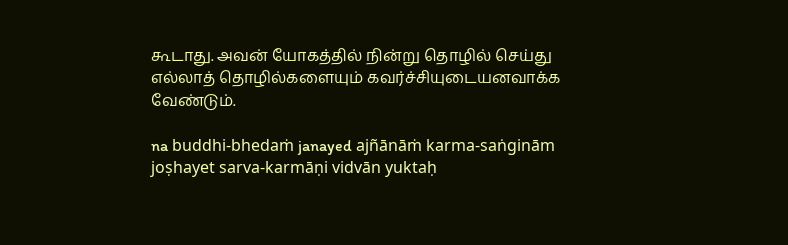கூடாது. அவன் யோகத்தில் நின்று தொழில் செய்து எல்லாத் தொழில்களையும் கவர்ச்சியுடையனவாக்க வேண்டும்.

na buddhi-bhedaṁ janayed ajñānāṁ karma-saṅginām joṣhayet sarva-karmāṇi vidvān yuktaḥ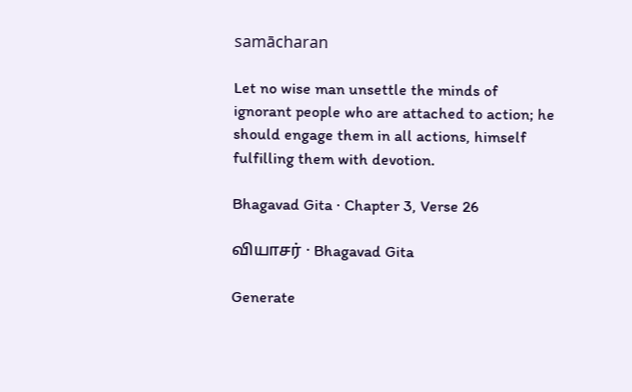samācharan

Let no wise man unsettle the minds of ignorant people who are attached to action; he should engage them in all actions, himself fulfilling them with devotion.

Bhagavad Gita · Chapter 3, Verse 26

வியாசர் · Bhagavad Gita

Generate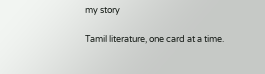my story

Tamil literature, one card at a time.